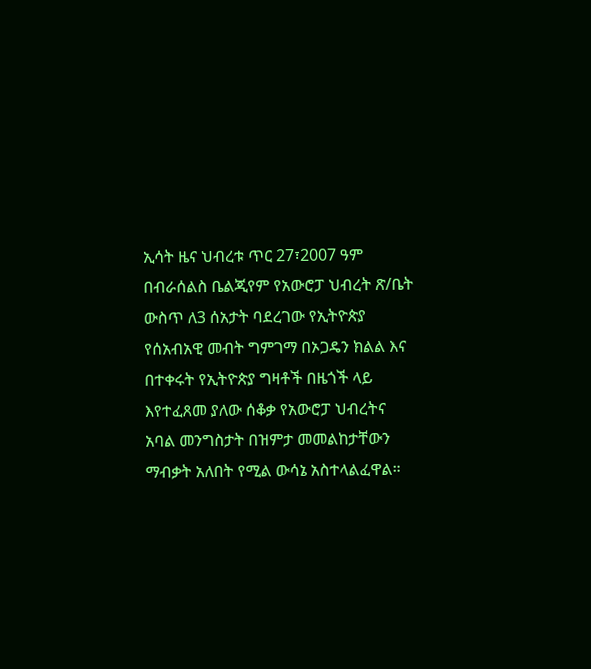ኢሳት ዜና ህብረቱ ጥር 27፣2007 ዓም በብራሰልስ ቤልጂየም የአውሮፓ ህብረት ጽ/ቤት ውስጥ ለ3 ሰአታት ባደረገው የኢትዮጵያ የሰአብአዊ መብት ግምገማ በኦጋዴን ክልል እና በተቀሩት የኢትዮጵያ ግዛቶች በዜጎች ላይ እየተፈጸመ ያለው ሰቆቃ የአውሮፓ ህብረትና አባል መንግስታት በዝምታ መመልከታቸውን ማብቃት አለበት የሚል ውሳኔ አስተላልፈዋል።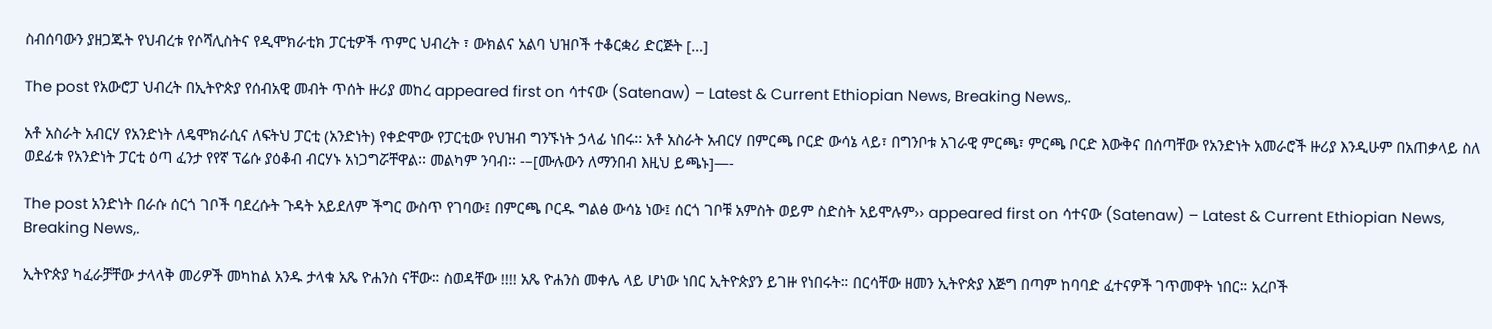ስብሰባውን ያዘጋጁት የህብረቱ የሶሻሊስትና የዲሞክራቲክ ፓርቲዎች ጥምር ህብረት ፣ ውክልና አልባ ህዝቦች ተቆርቋሪ ድርጅት […]

The post የአውሮፓ ህብረት በኢትዮጵያ የሰብአዊ መብት ጥሰት ዙሪያ መከረ appeared first on ሳተናው (Satenaw) – Latest & Current Ethiopian News, Breaking News,.

አቶ አስራት አብርሃ የአንድነት ለዴሞክራሲና ለፍትህ ፓርቲ (አንድነት) የቀድሞው የፓርቲው የህዝብ ግንኙነት ኃላፊ ነበሩ፡፡ አቶ አስራት አብርሃ በምርጫ ቦርድ ውሳኔ ላይ፣ በግንቦቱ አገራዊ ምርጫ፣ ምርጫ ቦርድ እውቅና በሰጣቸው የአንድነት አመራሮች ዙሪያ እንዲሁም በአጠቃላይ ስለ ወደፊቱ የአንድነት ፓርቲ ዕጣ ፈንታ የየኛ ፕሬሱ ያዕቆብ ብርሃኑ አነጋግሯቸዋል፡፡ መልካም ንባብ፡፡ -–[ሙሉውን ለማንበብ እዚህ ይጫኑ]—-

The post አንድነት በራሱ ሰርጎ ገቦች ባደረሱት ጉዳት አይደለም ችግር ውስጥ የገባው፤ በምርጫ ቦርዱ ግልፅ ውሳኔ ነው፤ ሰርጎ ገቦቹ አምስት ወይም ስድስት አይሞሉም›› appeared first on ሳተናው (Satenaw) – Latest & Current Ethiopian News, Breaking News,.

ኢትዮጵያ ካፈራቻቸው ታላላቅ መሪዎች መካከል አንዱ ታላቁ አጼ ዮሐንስ ናቸው። ስወዳቸው !!!! አጼ ዮሐንስ መቀሌ ላይ ሆነው ነበር ኢትዮጵያን ይገዙ የነበሩት። በርሳቸው ዘመን ኢትዮጵያ እጅግ በጣም ከባባድ ፈተናዎች ገጥመዋት ነበር። አረቦች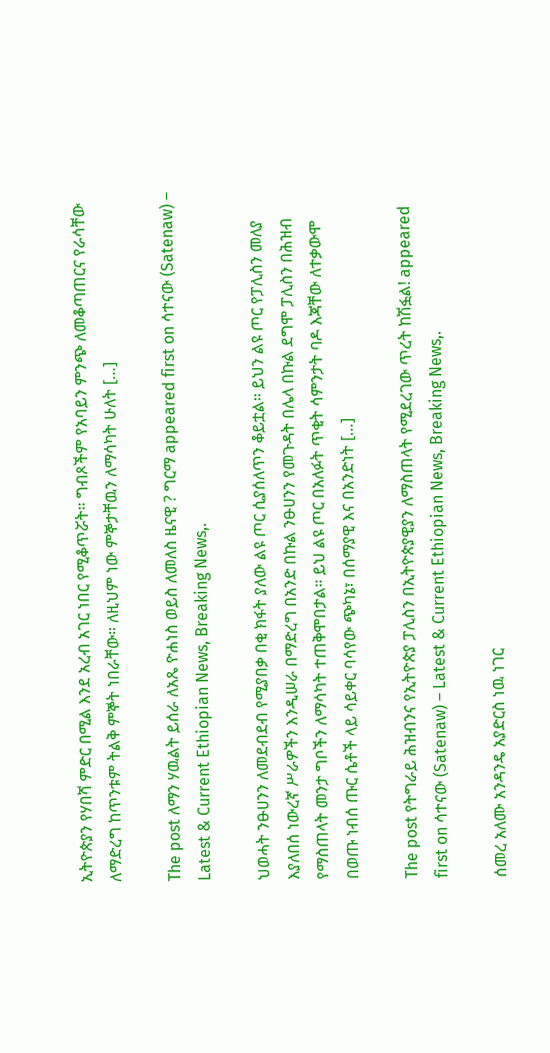ኢትዮጵያን የሃበሻ ምድር በሚል እንደ አረብ አገር ነበር የሚቆጥሯት። ግብጾችም የአባይን ምንጭ ለመቆጣጠርና የራሳቸው ለማድረግ ከጥንቱም ትልቅ ምኞት ነበራቸው። ለዚህም ነው ምኞታቸዉን ለማሳካት ሁለት […]

The post ለማን ሃዉልት ይሰራ ለአጼ ዮሐነስ ወይስ ለመለስ ዜናዊ ? ግርማ appeared first on ሳተናው (Satenaw) – Latest & Current Ethiopian News, Breaking News,.

ህወሓት ንፁሀንን ለመደብደብ የሚያበቃ በቂ ክፋት ያለው ልዩ ጦር ሲያሰለጥን ቆይቷል። ይህን ልዩ ጦር የፓሊስን መለያ እያለበሰ ነውረኛ ሥራዎችን እንዲሠራ በማድረግ በአንድ በኩል ንፁሀንን የመጉዳት በሌላ በኩል ደግሞ ፓሊስን በሕዝብ የማስጠላት መንታ ግቦችን ለማሳካት ተጠቅሞበታል። ይህ ልዩ ጦር በአለፉት ጥቂት ሳምንታት ባዶ እጃቸው ለተቃውሞ በወጡ ነብሰ ጡር ሴቶች ላይ ሳይቀር ባሳየው ጭካኔ፣ በሰማያዊ እና በአንድነት […]

The post የትግራይ ሕዝብንና የኢትዮጵያ ፓሊስን በኢትዮጵያዊያን ለማስጠላት የሚደረገው ጥረት ከሽፏል! appeared first on ሳተናው (Satenaw) – Latest & Current Ethiopian News, Breaking News,.

ሰመረ አለሙ አንዳንዴ አያድርስ ነዉ ነገር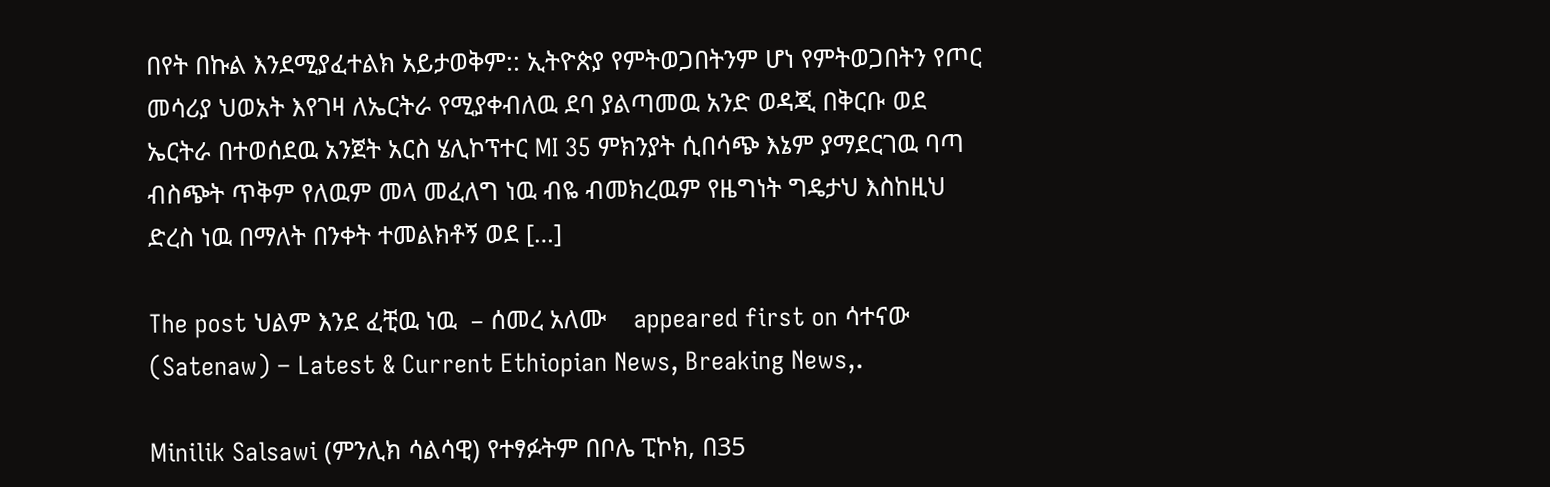በየት በኩል እንደሚያፈተልክ አይታወቅም:: ኢትዮጵያ የምትወጋበትንም ሆነ የምትወጋበትን የጦር መሳሪያ ህወአት እየገዛ ለኤርትራ የሚያቀብለዉ ደባ ያልጣመዉ አንድ ወዳጂ በቅርቡ ወደ ኤርትራ በተወሰደዉ አንጀት አርስ ሄሊኮፕተር MI 35 ምክንያት ሲበሳጭ እኔም ያማደርገዉ ባጣ ብስጭት ጥቅም የለዉም መላ መፈለግ ነዉ ብዬ ብመክረዉም የዜግነት ግዴታህ እስከዚህ ድረስ ነዉ በማለት በንቀት ተመልክቶኝ ወደ […]

The post ህልም እንደ ፈቺዉ ነዉ  – ሰመረ አለሙ    appeared first on ሳተናው (Satenaw) – Latest & Current Ethiopian News, Breaking News,.

Minilik Salsawi (ምንሊክ ሳልሳዊ) የተፃፉትም በቦሌ ፒኮክ, በ35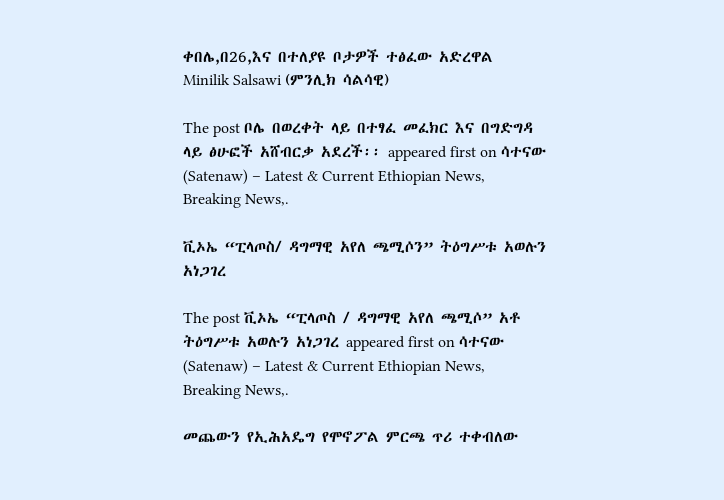ቀበሌ,በ26,እና በተለያዩ ቦታዎች ተፅፈው አድረዋል    Minilik Salsawi (ምንሊክ ሳልሳዊ)

The post ቦሌ በወረቀት ላይ በተፃፈ መፈክር እና በግድግዳ ላይ ፅሁፎች አሸብርቃ አደረች፡፡ appeared first on ሳተናው (Satenaw) – Latest & Current Ethiopian News, Breaking News,.

ቪኦኤ “ፒላጦስ/ ዳግማዊ አየለ ጫሚሶን” ትዕግሥቱ አወሉን አነጋገረ

The post ቪኦኤ “ፒላጦስ / ዳግማዊ አየለ ጫሚሶ” አቶ ትዕግሥቱ አወሉን አነጋገረ appeared first on ሳተናው (Satenaw) – Latest & Current Ethiopian News, Breaking News,.

መጨውን የኢሕአዴግ የሞኖፖል ምርጫ ጥሪ ተቀብለው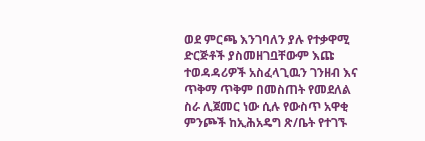ወደ ምርጫ እንገባለን ያሉ የተቃዋሚ ድርጅቶች ያስመዘገቧቸውም እጩ ተወዳዳሪዎች አስፈላጊዉን ገንዘብ እና ጥቅማ ጥቅም በመስጠት የመደለል ስራ ሊጀመር ነው ሲሉ የውስጥ አዋቂ ምንጮች ከኢሕአዴግ ጽ/ቤት የተገኙ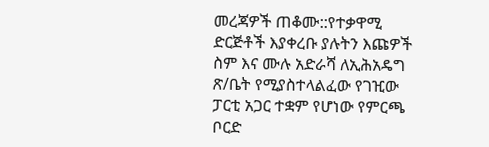መረጃዎች ጠቆሙ::የተቃዋሚ ድርጅቶች እያቀረቡ ያሉትን እጩዎች ስም እና ሙሉ አድራሻ ለኢሕአዴግ ጽ/ቤት የሚያስተላልፈው የገዢው ፓርቲ አጋር ተቋም የሆነው የምርጫ ቦርድ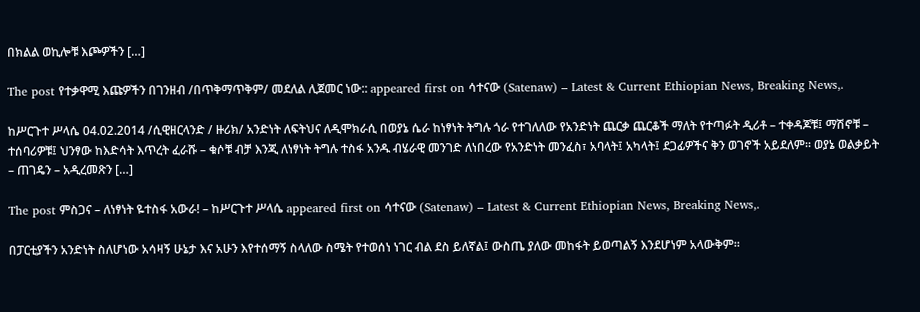በክልል ወኪሎቹ እጮዎችን […]

The post የተቃዋሚ እጩዎችን በገንዘብ /በጥቅማጥቅም/ መደለል ሊጀመር ነው:: appeared first on ሳተናው (Satenaw) – Latest & Current Ethiopian News, Breaking News,.

ከሥርጉተ ሥላሴ 04.02.2014 /ሲዊዘርላንድ / ዙሪክ/ አንድነት ለፍትህና ለዲሞክራሲ በወያኔ ሴራ ከነፃነት ትግሉ ጎራ የተገለለው የአንድነት ጨርቃ ጨርቆች ማለት የተጣፉት ዲሪቶ – ተቀዳጆቹ፤ ማሽኖቹ – ተሰባሪዎቹ፤ ህንፃው ከእድሳት እጥረት ፈራሹ – ቁሶቹ ብቻ እንጂ ለነፃነት ትግሉ ተስፋ አንዱ ብሄራዊ መንገድ ለነበረው የአንድነት መንፈስ፣ አባላት፤ አካላት፤ ደጋፊዎችና ቅን ወገኖች አይደለም። ወያኔ ወልቃይት – ጠገዴን – አዲረመጽን […]

The post ምስጋና – ለነፃነት ዬተስፋ አውራ! – ከሥርጉተ ሥላሴ appeared first on ሳተናው (Satenaw) – Latest & Current Ethiopian News, Breaking News,.

በፓርቲያችን አንድነት ስለሆነው አሳዛኝ ሁኔታ እና አሁን እየተሰማኝ ስላለው ስሜት የተወሰነ ነገር ብል ደስ ይለኛል፤ ውስጤ ያለው መከፋት ይወጣልኝ እንደሆነም አላውቅም።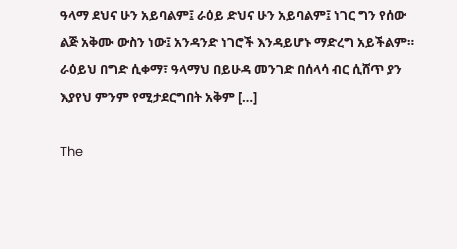ዓላማ ደህና ሁን አይባልም፤ ራዕይ ድህና ሁን አይባልም፤ ነገር ግን የሰው ልጅ አቅሙ ውስን ነው፤ አንዳንድ ነገሮች እንዳይሆኑ ማድረግ አይችልም። ራዕይህ በግድ ሲቀማ፣ ዓላማህ በይሁዳ መንገድ በሰላሳ ብር ሲሸጥ ያን እያየህ ምንም የሚታደርግበት አቅም […]

The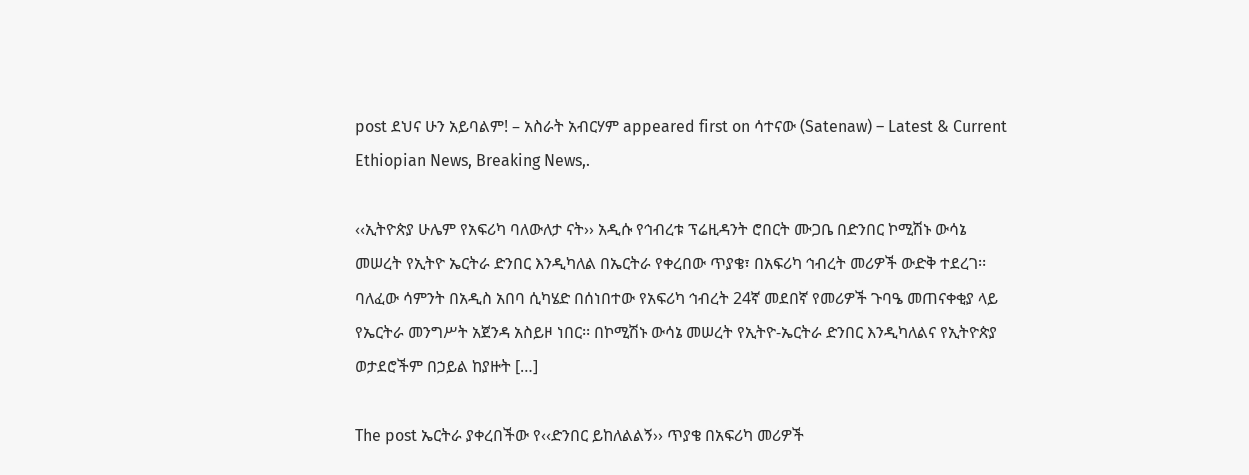post ደህና ሁን አይባልም! – አስራት አብርሃም appeared first on ሳተናው (Satenaw) – Latest & Current Ethiopian News, Breaking News,.

‹‹ኢትዮጵያ ሁሌም የአፍሪካ ባለውለታ ናት›› አዲሱ የኅብረቱ ፕሬዚዳንት ሮበርት ሙጋቤ በድንበር ኮሚሽኑ ውሳኔ መሠረት የኢትዮ ኤርትራ ድንበር እንዲካለል በኤርትራ የቀረበው ጥያቄ፣ በአፍሪካ ኅብረት መሪዎች ውድቅ ተደረገ፡፡ ባለፈው ሳምንት በአዲስ አበባ ሲካሄድ በሰነበተው የአፍሪካ ኅብረት 24ኛ መደበኛ የመሪዎች ጉባዔ መጠናቀቂያ ላይ የኤርትራ መንግሥት አጀንዳ አስይዞ ነበር፡፡ በኮሚሽኑ ውሳኔ መሠረት የኢትዮ-ኤርትራ ድንበር እንዲካለልና የኢትዮጵያ ወታደሮችም በኃይል ከያዙት […]

The post ኤርትራ ያቀረበችው የ‹‹ድንበር ይከለልልኝ›› ጥያቄ በአፍሪካ መሪዎች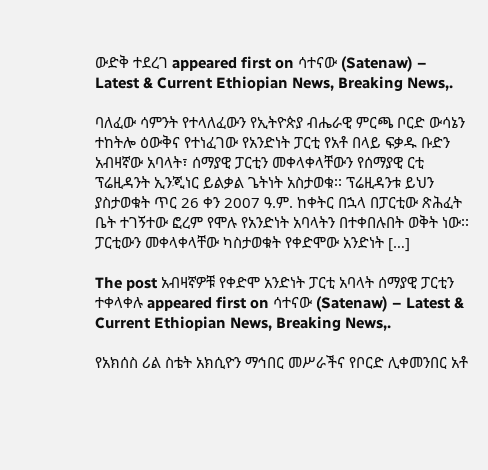ውድቅ ተደረገ appeared first on ሳተናው (Satenaw) – Latest & Current Ethiopian News, Breaking News,.

ባለፈው ሳምንት የተላለፈውን የኢትዮጵያ ብሔራዊ ምርጫ ቦርድ ውሳኔን ተከትሎ ዕውቅና የተነፈገው የአንድነት ፓርቲ የአቶ በላይ ፍቃዱ ቡድን አብዛኛው አባላት፣ ሰማያዊ ፓርቲን መቀላቀላቸውን የሰማያዊ ርቲ ፕሬዚዳንት ኢንጂነር ይልቃል ጌትነት አስታወቁ፡፡ ፕሬዚዳንቱ ይህን ያስታወቁት ጥር 26 ቀን 2007 ዓ.ም. ከቀትር በኋላ በፓርቲው ጽሕፈት ቤት ተገኝተው ፎረም የሞሉ የአንድነት አባላትን በተቀበሉበት ወቅት ነው፡፡ ፓርቲውን መቀላቀላቸው ካስታወቁት የቀድሞው አንድነት […]

The post አብዛኛዎቹ የቀድሞ አንድነት ፓርቲ አባላት ሰማያዊ ፓርቲን ተቀላቀሉ appeared first on ሳተናው (Satenaw) – Latest & Current Ethiopian News, Breaking News,.

የአክሰስ ሪል ስቴት አክሲዮን ማኅበር መሥራችና የቦርድ ሊቀመንበር አቶ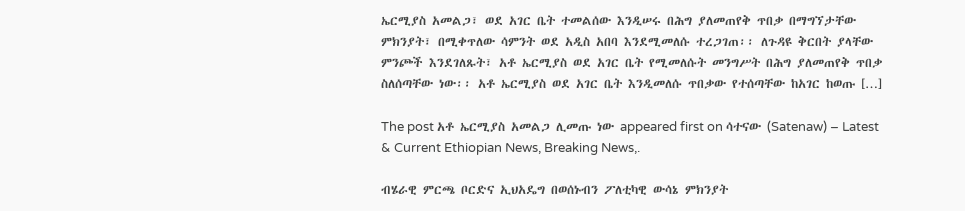ኤርሚያስ አመልጋ፣ ወደ አገር ቤት ተመልሰው እንዲሠሩ በሕግ ያለመጠየቅ ጥበቃ በማግኘታቸው ምክንያት፣ በሚቀጥለው ሳምንት ወደ አዲስ አበባ እንደሚመለሱ ተረጋገጠ፡፡ ለጉዳዩ ቅርበት ያላቸው ምንጮች እንደገለጹት፣ አቶ ኤርሚያስ ወደ አገር ቤት የሚመለሱት መንግሥት በሕግ ያለመጠየቅ ጥበቃ ስለሰጣቸው ነው፡፡ አቶ ኤርሚያስ ወደ አገር ቤት እንዲመለሱ ጥበቃው የተሰጣቸው ከአገር ከወጡ […]

The post አቶ ኤርሚያስ አመልጋ ሊመጡ ነው appeared first on ሳተናው (Satenaw) – Latest & Current Ethiopian News, Breaking News,.

ብሄራዊ ምርጫ ቦርድና ኢህአዴግ በወሰኑብን ፖለቲካዊ ውሳኔ ምክንያት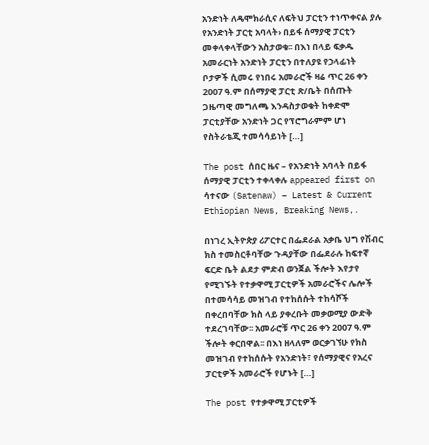አንድነት ለዴሞክራሲና ለፍትህ ፓርቲን ተነጥቀናል ያሉ የአንድነት ፓርቲ አባላት› በይፋ ሰማያዊ ፓርቲን መቀላቀላቸውን አስታወቁ፡፡ በእነ በላይ ፍቃዱ አመራርነት አንድነት ፓርቲን በተለያዩ የኃላፊነት ቦታዎች ሲመሩ የነበሩ አመራሮች ዛሬ ጥር 26 ቀን 2007 ዓ.ም በሰማያዊ ፓርቲ ጽ/ቤት በሰጡት ጋዜጣዊ መግለጫ እንዳስታወቁት ከቀድሞ ፓርቲያቸው አንድነት ጋር የፕሮግራምም ሆነ የስትራቴጂ ተመሳሳይነት […]

The post ሰበር ዜና – የአንድነት አባላት በይፋ ሰማያዊ ፓርቲን ተቀላቀሉ appeared first on ሳተናው (Satenaw) – Latest & Current Ethiopian News, Breaking News,.

በነገረ ኢትዮጵያ ሪፖርተር በፌደራል አቃቤ ህግ የሽብር ክስ ተመስርቶባቸው ጉዳያቸው በፌደራሉ ከፍተኛ ፍርድ ቤት ልደታ ምድብ ወንጀል ችሎት እየታየ የሚገኙት የተቃዋሚ ፓርቲዎች አመራሮችና ሌሎች በተመሳሳይ መዝገብ የተከሰሱት ተከሳሾች በቀረበባቸው ክስ ላይ ያቀረቡት መቃወሚያ ውድቅ ተደረገባቸው፡፡ አመራሮቹ ጥር 26 ቀን 2007 ዓ.ም ችሎት ቀርበዋል፡፡ በእነ ዘላለም ወርቃገኘሁ የክስ መዝገብ የተከሰሱት የአንድነት፣ የሰማያዊና የአረና ፓርቲዎች አመራሮች የሆኑት […]

The post የተቃዋሚ ፓርቲዎች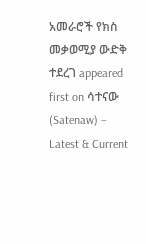አመራሮች የክስ መቃወሚያ ውድቅ ተደረገ appeared first on ሳተናው (Satenaw) – Latest & Current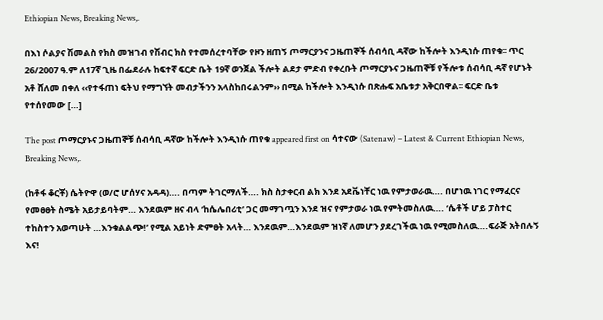Ethiopian News, Breaking News,.

በእነ ሶልያና ሽመልስ የክስ መዝገብ የሽብር ክስ የተመሰረተባቸው የዞን ዘጠኝ ጦማርያንና ጋዜጠኞች ሰብሳቢ ዳኛው ከችሎት እንዲነሱ ጠየቁ፡፡ ጥር 26/2007 ዓ.ም ለ17ኛ ጊዜ በፌደራሉ ከፍተኛ ፍርድ ቤት 19ኛ ወንጀል ችሎት ልደታ ምድብ የቀረቡት ጦማርያኑና ጋዜጠኞቹ የችሎቱ ሰብሳቢ ዳኛ የሆኑት አቶ ሸለመ በቀለ ‹‹የተፋጠነ ፍትህ የማግኘት መብታችንን አላስከበሩልንም›› በሚል ከችሎት እንዲነሱ በጽሑፍ አቤቱታ አቅርበዋል፡፡ ፍርድ ቤቱ የተሰየመው […]

The post ጦማርያኑና ጋዜጠኞቹ ሰብሳቢ ዳኛው ከችሎት እንዲነሱ ጠየቁ appeared first on ሳተናው (Satenaw) – Latest & Current Ethiopian News, Breaking News,.

(ከቶፋ ቆርቾ) ሴትዮዋ (ወ/ሮ ሆሰሃና አዳዳ)…. በጣም ትገርማለች…. ክስ ስታቀርብ ልክ እንደ አደቬነቸር ነዉ የምታወራዉ…. በሆነዉ ነገር የማፈርና የመፀፀት ስሜት አይታይባትም… እንደዉም ዘና ብላ ‘ከሴሌበሪቲ’ ጋር መማገጧን እንደ ዝና የምታወራ ነዉ የምትመስለዉ…. ‘ሴቶች ሆይ ፓስተር ተከስተን አወጣሁት …እንቁልልጭ!’ የሚል አይነት ድምፀት አላት… እንደዉም…እንደዉም ዝነኛ ለመሆን ያደረገችዉ ነዉ የሚመስለዉ….ፍራጅ አትበሉኝ እና!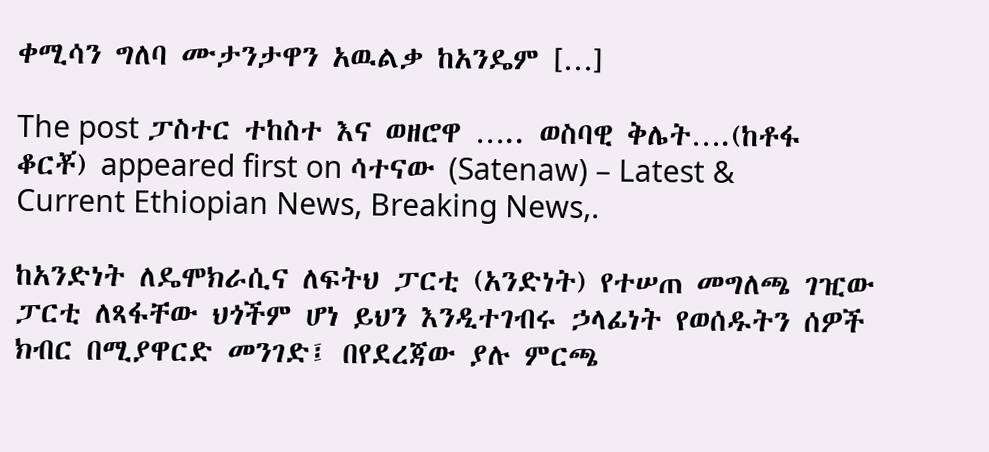ቀሚሳን ግለባ ሙታንታዋን አዉልቃ ከአንዴም […]

The post ፓስተር ተከስተ እና ወዘሮዋ ….. ወስባዊ ቅሌት….(ከቶፋ ቆርቾ) appeared first on ሳተናው (Satenaw) – Latest & Current Ethiopian News, Breaking News,.

ከአንድነት ለዴሞክራሲና ለፍትህ ፓርቲ (አንድነት) የተሠጠ መግለጫ ገዢው ፓርቲ ለጻፋቸው ህጎችም ሆነ ይህን እንዲተገብሩ ኃላፊነት የወሰዱትን ሰዎች ክብር በሚያዋርድ መንገድ፤ በየደረጃው ያሉ ምርጫ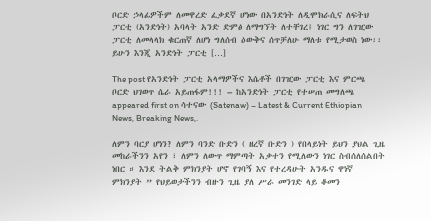ቦርድ ኃላፊዎችም ለመዋረድ ፈቃደኛ ሆነው በአንድነት ለዲሞክራሲና ለፍትህ ፓርቲ (አንድነት) አባላት አንድ ድምፅ ለማግኘት ለተቸገረ፤ ነገር ግን ለገዢው ፓርቲ ለመላላክ ቁርጠኛ ለሆነ ግለሰብ ዕውቅና ሰጥቻለሁ ማለቱ የሚታወስ ነው፡፡ ይሁን እንጂ አንድነት ፓርቲ […]

The post የአንድነት ፓርቲ አላማዎችና እሴቶች በገዢው ፓርቲ እና ምርጫ ቦርድ ህገወጥ ሴራ አይጠፋም!!! – ከአንድነት ፓርቲ የተሠጠ መግለጫ appeared first on ሳተናው (Satenaw) – Latest & Current Ethiopian News, Breaking News,.

ለምን ባርያ ሆነን? ለምን ባንድ ቡድን ( ዘረኛ ቡድን ) የበላይነት ይህን ያህል ጊዜ መከራችንን አየን ፣ ለምን ለውጥ ማምጣት አቃተን የሚለውን ነገር ስብሰለሰልበት ነበር ። እንደ ትልቅ ምክንያት ሆኖ የገባኝ እና የተረዳሁት አንዱና ዋነኛ ምክንያት ” የህይወታችንን ብዙን ጊዜ ያለ ሥራ መንገድ ላይ ቆመን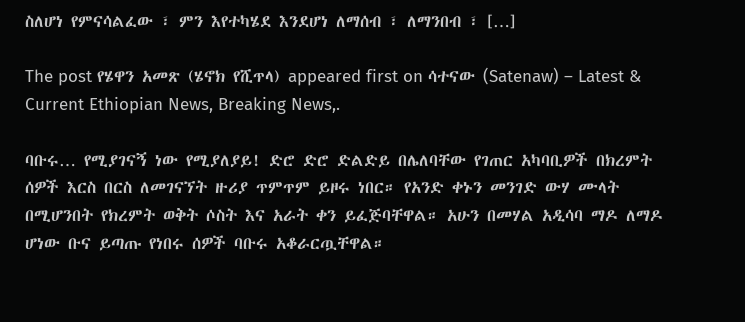ስለሆነ የምናሳልፈው ፣ ምን እየተካሄደ እንደሆነ ለማሰብ ፣ ለማንበብ ፣ […]

The post የሄዋን አመጽ (ሄኖክ የሺጥላ) appeared first on ሳተናው (Satenaw) – Latest & Current Ethiopian News, Breaking News,.

ባቡሩ… የሚያገናኝ ነው የሚያለያይ! ድሮ ድሮ ድልድይ በሌለባቸው የገጠር አካባቢዎች በክረምት ሰዎች እርስ በርስ ለመገናኘት ዙሪያ ጥምጥም ይዞሩ ነበር። የአንድ ቀኑን መንገድ ውሃ ሙላት በሚሆንበት የክረምት ወቅት ሶስት እና አራት ቀን ይፈጅባቸዋል። አሁን በመሃል አዲሳባ ማዶ ለማዶ ሆነው ቡና ይጣጡ የነበሩ ሰዎች ባቡሩ አቆራርጧቸዋል።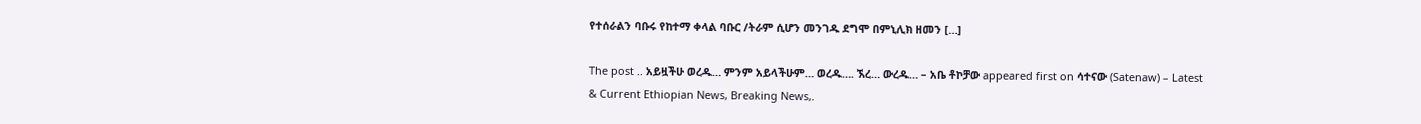የተሰራልን ባቡሩ የከተማ ቀላል ባቡር /ትራም ሲሆን መንገዱ ደግሞ በምኒሊክ ዘመን […]

The post .. አይዟችሁ ወረዱ… ምንም አይላችሁም… ወረዱ…. ኧረ… ውረዱ… – አቤ ቶኮቻው appeared first on ሳተናው (Satenaw) – Latest & Current Ethiopian News, Breaking News,.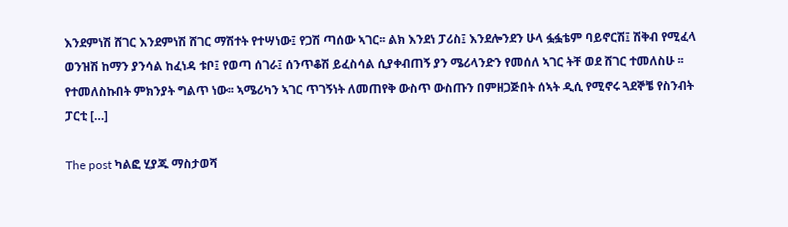እንደምነሽ ሸገር እንደምነሽ ሸገር ማሽተት የተሣነው፤ የጋሽ ጣሰው ኣገር፡፡ ልክ እንደነ ፓሪስ፤ እንደሎንደን ሁላ ፏፏቴም ባይኖርሽ፤ ሽቅብ የሚፈላ ወንዝሽ ከማን ያንሳል ከፈነዳ ቱቦ፤ የወጣ ሰገራ፤ ሰንጥቆሽ ይፈስሳል ሲያቀብጠኝ ያን ሜሪላንድን የመሰለ ኣገር ትቸ ወደ ሸገር ተመለስሁ ፡፡ የተመለስኩበት ምክንያት ግልጥ ነው፡፡ ኣሜሪካን ኣገር ጥገኝነት ለመጠየቅ ውስጥ ውስጡን በምዘጋጅበት ሰኣት ዲሲ የሚኖሩ ጓደኞቼ የስንብት ፓርቲ […]

The post ካልፎ ሂያጁ ማስታወሻ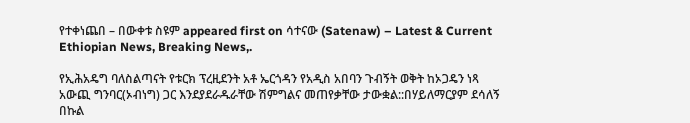የተቀነጨበ – በውቀቱ ስዩም appeared first on ሳተናው (Satenaw) – Latest & Current Ethiopian News, Breaking News,.

የኢሕአዴግ ባለስልጣናት የቱርክ ፕረዚደንት አቶ ኤርጎዳን የአዲስ አበባን ጉብኝት ወቅት ከኦጋዴን ነጻ አውጪ ግንባር(ኦብነግ) ጋር እንደያደራዱራቸው ሽምግልና መጠየቃቸው ታውቋል::በሃይለማርያም ደሳለኝ በኩል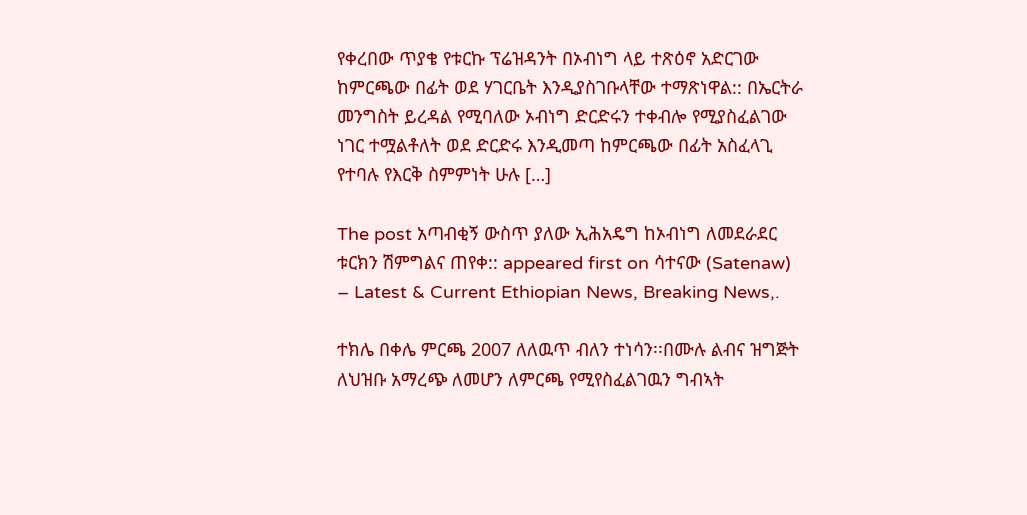የቀረበው ጥያቄ የቱርኩ ፕሬዝዳንት በኦብነግ ላይ ተጽዕኖ አድርገው ከምርጫው በፊት ወደ ሃገርቤት እንዲያስገቡላቸው ተማጽነዋል:: በኤርትራ መንግስት ይረዳል የሚባለው ኦብነግ ድርድሩን ተቀብሎ የሚያስፈልገው ነገር ተሟልቶለት ወደ ድርድሩ እንዲመጣ ከምርጫው በፊት አስፈላጊ የተባሉ የእርቅ ስምምነት ሁሉ […]

The post አጣብቂኝ ውስጥ ያለው ኢሕአዴግ ከኦብነግ ለመደራደር ቱርክን ሽምግልና ጠየቀ:: appeared first on ሳተናው (Satenaw) – Latest & Current Ethiopian News, Breaking News,.

ተክሌ በቀሌ ምርጫ 2007 ለለዉጥ ብለን ተነሳን፡፡በሙሉ ልብና ዝግጅት ለህዝቡ አማረጭ ለመሆን ለምርጫ የሚየስፈልገዉን ግብኣት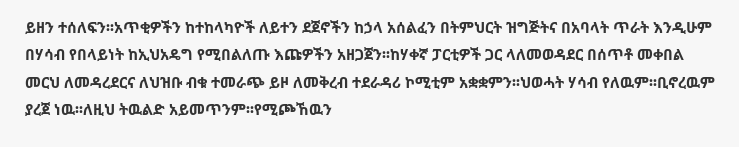ይዘን ተሰለፍን፡፡አጥቂዎችን ከተከላካዮች ለይተን ደጀኖችን ከኃላ አሰልፈን በትምህርት ዝግጅትና በአባላት ጥራት እንዲሁም በሃሳብ የበላይነት ከኢህአዴግ የሚበልለጡ እጩዎችን አዘጋጀን፡፡ከሃቀኛ ፓርቲዎች ጋር ላለመወዳደር በሰጥቶ መቀበል መርህ ለመዳረደርና ለህዝቡ ብቁ ተመራጭ ይዞ ለመቅረብ ተደራዳሪ ኮሚቲም አቋቋምን፡፡ህወሓት ሃሳብ የለዉም፡፡ቢኖረዉም ያረጀ ነዉ፡፡ለዚህ ትዉልድ አይመጥንም፡፡የሚጮኸዉን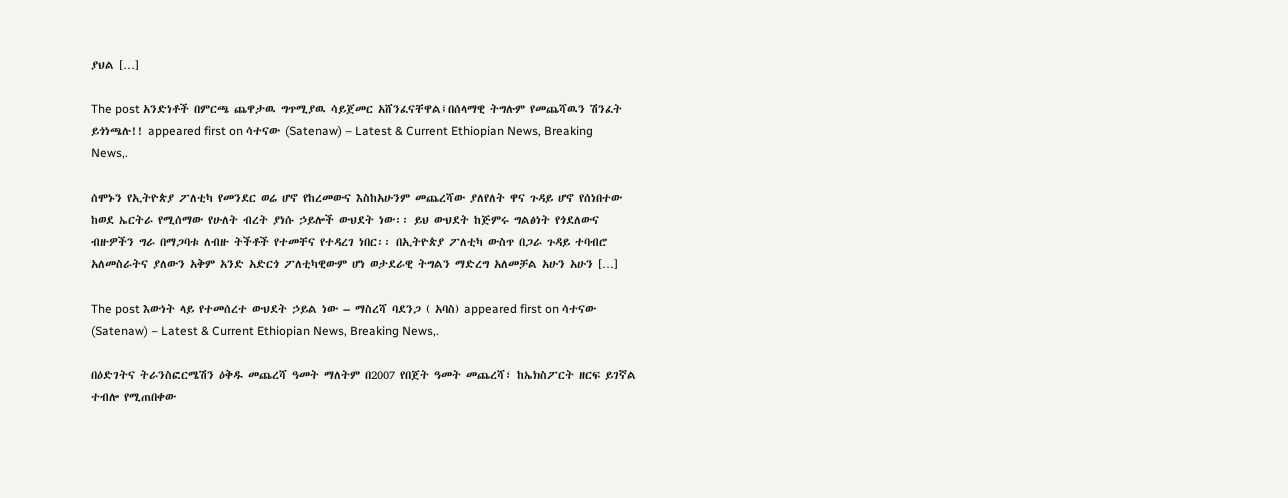ያህል […]

The post አንድነቶች በምርጫ ጨዋታዉ ግጥሚያዉ ሳይጀመር አሸንፈናቸዋል፤በሰላማዊ ትግሉም የመጨሻዉን ሽንፈት ይጎነጫሉ!! appeared first on ሳተናው (Satenaw) – Latest & Current Ethiopian News, Breaking News,.

ሰሞኑን የኢትዮጵያ ፖለቲካ የመንደር ወሬ ሆኖ የከረመውና እስከአሁንም መጨረሻው ያለየለት ዋና ጉዳይ ሆኖ የሰነበተው ከወደ ኤርትራ የሚሰማው የሁለት ብረት ያነሱ ኃይሎች ውህደት ነው፡፡ ይህ ውህደት ከጅምሩ ግልፅነት የጎደለውና ብዙዎችን ግራ በማጋባቱ ለብዙ ትችቶች የተመቸና የተዳረገ ነበር፡፡ በኢትዮጵያ ፖለቲካ ውስጥ በጋራ ጉዳይ ተባብሮ አለመስራትና ያለውን አቅም አንድ አድርጎ ፖለቲካዊውም ሆነ ወታደራዊ ትግልን ማድረግ አለመቻል አሁን አሁን […]

The post እውነት ላይ የተመሰረተ ውህደት ኃይል ነው – ማስረሻ ባደንጋ ( አባስ) appeared first on ሳተናው (Satenaw) – Latest & Current Ethiopian News, Breaking News,.

በዕድገትና ትራንስፎርሜሽን ዕቅዱ መጨረሻ ዓመት ማለትም በ2007 የበጀት ዓመት መጨረሻ፣ ከኤክስፖርት ዘርፍ ይገኛል ተብሎ የሚጠበቀው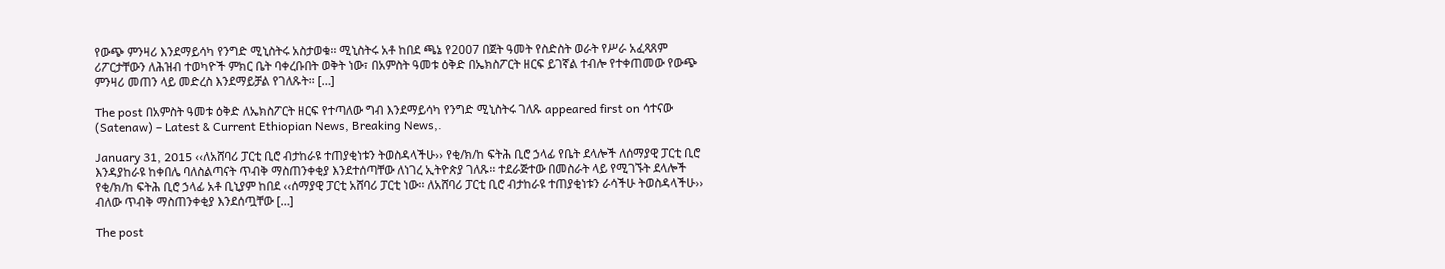የውጭ ምንዛሪ እንደማይሳካ የንግድ ሚኒስትሩ አስታወቁ፡፡ ሚኒስትሩ አቶ ከበደ ጫኔ የ2007 በጀት ዓመት የስድስት ወራት የሥራ አፈጻጸም ሪፖርታቸውን ለሕዝብ ተወካዮች ምክር ቤት ባቀረቡበት ወቅት ነው፣ በአምስት ዓመቱ ዕቅድ በኤክስፖርት ዘርፍ ይገኛል ተብሎ የተቀጠመው የውጭ ምንዛሪ መጠን ላይ መድረስ እንደማይቻል የገለጹት፡፡ […]

The post በአምስት ዓመቱ ዕቅድ ለኤክስፖርት ዘርፍ የተጣለው ግብ እንደማይሳካ የንግድ ሚኒስትሩ ገለጹ appeared first on ሳተናው (Satenaw) – Latest & Current Ethiopian News, Breaking News,.

January 31, 2015 ‹‹ለአሸባሪ ፓርቲ ቢሮ ብታከራዩ ተጠያቂነቱን ትወስዳላችሁ›› የቂ/ክ/ከ ፍትሕ ቢሮ ኃላፊ የቤት ደላሎች ለሰማያዊ ፓርቲ ቢሮ እንዳያከራዩ ከቀበሌ ባለስልጣናት ጥብቅ ማስጠንቀቂያ እንደተሰጣቸው ለነገረ ኢትዮጵያ ገለጹ፡፡ ተደራጅተው በመስራት ላይ የሚገኙት ደላሎች የቂ/ክ/ከ ፍትሕ ቢሮ ኃላፊ አቶ ቢኒያም ከበደ ‹‹ሰማያዊ ፓርቲ አሸባሪ ፓርቲ ነው፡፡ ለአሸባሪ ፓርቲ ቢሮ ብታከራዩ ተጠያቂነቱን ራሳችሁ ትወስዳላችሁ›› ብለው ጥብቅ ማስጠንቀቂያ እንደሰጧቸው […]

The post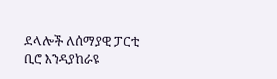ደላሎች ለሰማያዊ ፓርቲ ቢሮ እንዳያከራዩ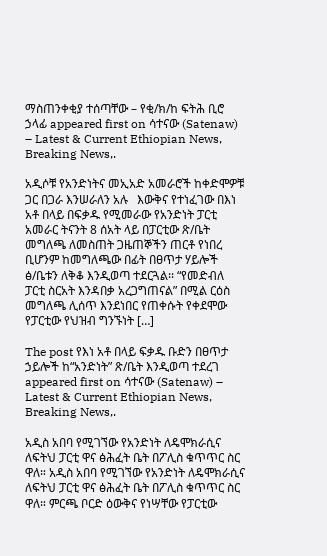ማስጠንቀቂያ ተሰጣቸው – የቂ/ክ/ከ ፍትሕ ቢሮ ኃላፊ appeared first on ሳተናው (Satenaw) – Latest & Current Ethiopian News, Breaking News,.

አዲሶቹ የአንድነትና መኢአድ አመራሮች ከቀድሞዎቹ ጋር በጋራ እንሠራለን አሉ   እውቅና የተነፈገው በእነ አቶ በላይ በፍቃዱ የሚመራው የአንድነት ፓርቲ አመራር ትናንት 8 ሰአት ላይ በፓርቲው ጽ/ቤት መግለጫ ለመስጠት ጋዜጠኞችን ጠርቶ የነበረ ቢሆንም ከመግለጫው በፊት በፀጥታ ሃይሎች ፅ/ቤቱን ለቅቆ እንዲወጣ ተደርጓል፡፡ “የመድብለ ፓርቲ ስርአት እንዳበቃ አረጋግጠናል” በሚል ርዕስ መግለጫ ሊሰጥ እንደነበር የጠቀሱት የቀደሞው የፓርቲው የህዝብ ግንኙነት […]

The post የእነ አቶ በላይ ፍቃዱ ቡድን በፀጥታ ኃይሎች ከ“አንድነት” ጽ/ቤት እንዲወጣ ተደረገ appeared first on ሳተናው (Satenaw) – Latest & Current Ethiopian News, Breaking News,.

አዲስ አበባ የሚገኘው የአንድነት ለዴሞክራሲና ለፍትህ ፓርቲ ዋና ፅሕፈት ቤት በፖሊስ ቁጥጥር ስር ዋለ። አዲስ አበባ የሚገኘው የአንድነት ለዴሞክራሲና ለፍትህ ፓርቲ ዋና ፅሕፈት ቤት በፖሊስ ቁጥጥር ስር ዋለ። ምርጫ ቦርድ ዕውቅና የነሣቸው የፓርቲው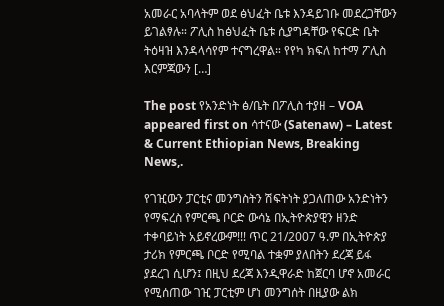አመራር አባላትም ወደ ፅህፈት ቤቱ እንዳይገቡ መደረጋቸውን ይገልፃሉ። ፖሊስ ከፅህፈት ቤቱ ሲያግዳቸው የፍርድ ቤት ትዕዛዝ እንዳላሳየም ተናግረዋል። የየካ ክፍለ ከተማ ፖሊስ እርምጃውን […]

The post የአንድነት ፅ/ቤት በፖሊስ ተያዘ – VOA appeared first on ሳተናው (Satenaw) – Latest & Current Ethiopian News, Breaking News,.

የገዢውን ፓርቲና መንግስትን ሽፍትነት ያጋለጠው አንድነትን የማፍረስ የምርጫ ቦርድ ውሳኔ በኢትዮጵያዊን ዘንድ ተቀባይነት አይኖረውም!!! ጥር 21/2007 ዓ.ም በኢትዮጵያ ታሪክ የምርጫ ቦርድ የሚባል ተቋም ያለበትን ደረጃ ይፋ ያደረገ ሲሆን፤ በዚህ ደረጃ እንዲዋራድ ከጀርባ ሆኖ አመራር የሚሰጠው ገዢ ፓርቲም ሆነ መንግሰት በዚያው ልክ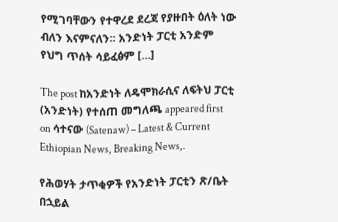የሚገባቸውን የተዋረደ ደረጃ የያዙበት ዕለት ነው ብለን እናምናለን፡፡ አንድነት ፓርቲ አንድም የህግ ጥሰት ሳይፈፅም […]

The post ከአንድነት ለዴሞክራሲና ለፍትህ ፓርቲ (አንድነት) የተሰጠ መግለጫ appeared first on ሳተናው (Satenaw) – Latest & Current Ethiopian News, Breaking News,.

የሕወሃት ታጥቂዎች የአንድነት ፓርቲን ጽ/ቤት በኋይል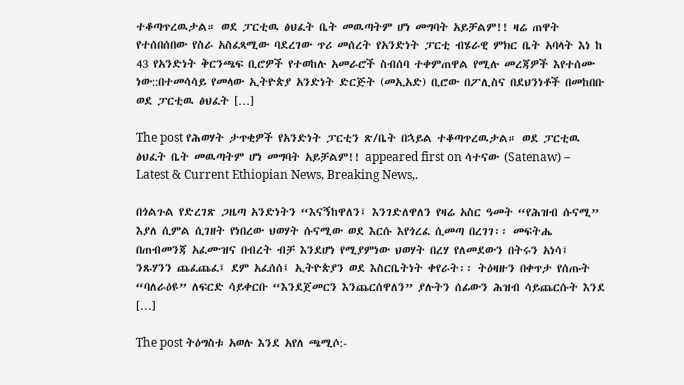ተቆጣጥረዉታል። ወደ ፓርቲዉ ፅህፈት ቤት መዉጣትም ሆነ መግባት አይቻልም!! ዛሬ ጠዋት የተሰበሰበው የስራ አስፈጻሚው ባደረገው ጥሪ መሰረት የአንድነት ፓርቲ ብሄራዊ ምክር ቤት አባላት እነ ከ 43 የአንድነት ቅርንጫፍ ቢሮዎች የተወከሉ አመራሮች ስብሰባ ተቀምጠዋል የሚሉ መረጃዎች እየተሰሙ ነው::በተመሳሳይ የመላው ኢትዮጵያ አንድነት ድርጅት (መኢአድ) ቢሮው በፖሊስና በደህንነቶች በመከበቡ ወደ ፓርቲዉ ፅህፈት […]

The post የሕወሃት ታጥቂዎች የአንድነት ፓርቲን ጽ/ቤት በኋይል ተቆጣጥረዉታል። ወደ ፓርቲዉ ፅህፈት ቤት መዉጣትም ሆነ መግባት አይቻልም!! appeared first on ሳተናው (Satenaw) – Latest & Current Ethiopian News, Breaking News,.

በጎልጉል የድረገጽ ጋዜጣ አንድነትን “እናኝከዋለን፤ እንገድለዋለን የዛሬ አስር ዓመት “የሕዝብ ሱናሚ” እያለ ሲምል ሲገዘት የነበረው ህወሃት ሱናሚው ወደ እርሱ እየጎረፈ ሲመጣ በረገገ፡፡ መፍትሔ በጠብመንጃ አፈሙዝና በብረት ብቻ እንደሆነ የሚያምነው ህወሃት በረሃ የለመደውን በትሩን አነሳ፤ ንጹሃንን ጨፈጨፈ፤ ደም አፈሰሰ፤ ኢትዮጵያን ወደ እስርቤትነት ቀየራት፡፡ ትዕዛዙን በቀጥታ የሰጡት “ባለራዕዩ” ለፍርድ ሳይቀርቡ “እንደጀመርን እንጨርሰዋለን” ያሉትን ሰፊውን ሕዝብ ሳይጨርሱት እንደ […]

The post ትዕግስቱ አወሉ እንደ አየለ ጫሚሶ:-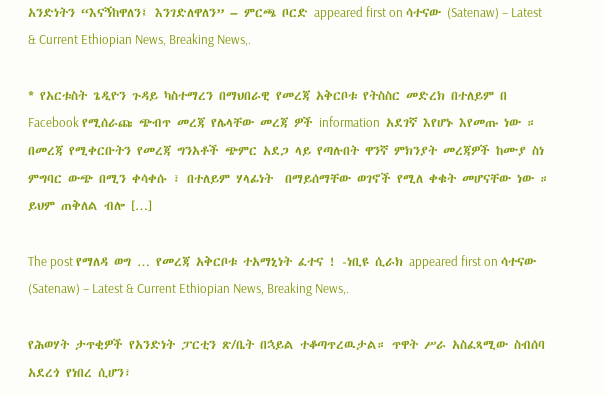አንድነትን “እናኝከዋለን፤ እንገድለዋለን” – ምርጫ ቦርድ appeared first on ሳተናው (Satenaw) – Latest & Current Ethiopian News, Breaking News,.

* የአርቱስት ጌዲዮን ጉዳይ ካስተማረን በማህበራዊ የመረጃ አቅርቦቱ የትስስር መድረክ በተለይም በ Facebook የሚሰራጩ ጭብጥ መረጃ የሌላቸው መረጃ ዎች information  አደገኛ እየሆኑ እየመጡ ነው ። በመረጃ የሚቀርቡትን የመረጃ ግንአቶች ጭምር አደጋ ላይ የጣሉበት ዋንኛ ምክንያት መረጃዎች ከሙያ ስነ ምግባር ውጭ በሚን ቀሳቀሱ ፣ በተለይም ሃላፊነት  በማይሰማቸው ወገኖች የሚለ ቀቁት መሆናቸው ነው ።  ይህም ጠቅለል ብሎ […]

The post የማለዳ ወግ … የመረጃ አቅርቦቱ ተአማኒነት ፈተና ! -ነቢዩ ሲራክ appeared first on ሳተናው (Satenaw) – Latest & Current Ethiopian News, Breaking News,.

የሕወሃት ታጥቂዎች የአንድነት ፓርቲን ጽ/ቤት በኋይል ተቆጣጥረዉታል። ጥዋት ሥራ አስፈጻሚው ስብሰባ አደረጎ የነበረ ሲሆን፣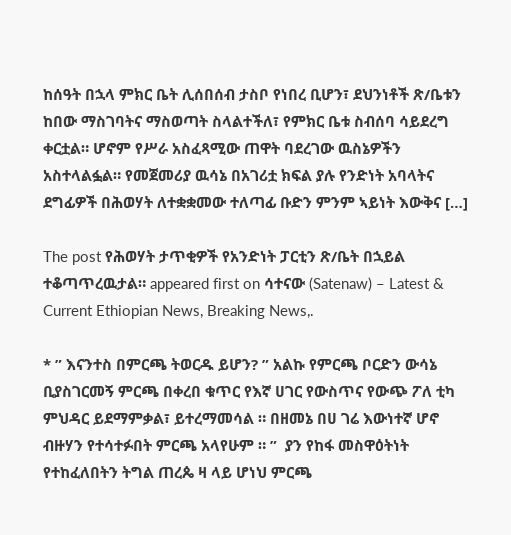ከሰዓት በኋላ ምክር ቤት ሊሰበሰብ ታስቦ የነበረ ቢሆን፣ ደህንነቶች ጽ/ቤቱን ከበው ማስገባትና ማስወጣት ስላልተችለ፣ የምክር ቤቱ ስብሰባ ሳይደረግ ቀርቷል። ሆኖም የሥራ አስፈጻሚው ጠዋት ባደረገው ዉስኔዎችን አስተላልፏል። የመጀመሪያ ዉሳኔ በአገሪቷ ክፍል ያሉ የንድነት አባላትና ደግፊዎች በሕወሃት ለተቋቋመው ተለጣፊ ቡድን ምንም ኣይነት እውቅና […]

The post የሕወሃት ታጥቂዎች የአንድነት ፓርቲን ጽ/ቤት በኋይል ተቆጣጥረዉታል። appeared first on ሳተናው (Satenaw) – Latest & Current Ethiopian News, Breaking News,.

* ” እናንተስ በምርጫ ትወርዱ ይሆን? ” አልኩ የምርጫ ቦርድን ውሳኔ ቢያስገርመኝ ምርጫ በቀረበ ቁጥር የእኛ ሀገር የውስጥና የውጭ ፖለ ቲካ ምህዳር ይደማምቃል፣ ይተረማመሳል ። በዘመኔ በሀ ገሬ እውነተኛ ሆኖ ብዙሃን የተሳተፉበት ምርጫ አላየሁም ። ”  ያን የከፋ መስዋዕትነት የተከፈለበትን ትግል ጠረጴ ዛ ላይ ሆነህ ምርጫ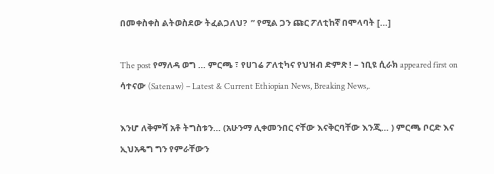በመቀስቀስ ልትወስደው ትፈልጋለህ?  ” የሚል ጋን ጩር ፖለቲከኛ በሞላባት […]

The post የማለዳ ወግ … ምርጫ ፣ የሀገሬ ፖለቲካና የህዝብ ድምጽ ! – ነቢዩ ሲራክ appeared first on ሳተናው (Satenaw) – Latest & Current Ethiopian News, Breaking News,.

እንሆ ለቅምሻ አቶ ትግስቱን… (አሁንማ ሊቀመንበር ናቸው እናቅርባቸው እንጂ… ) ምርጫ ቦርድ እና ኢህአዴግ ግን የምራቸውን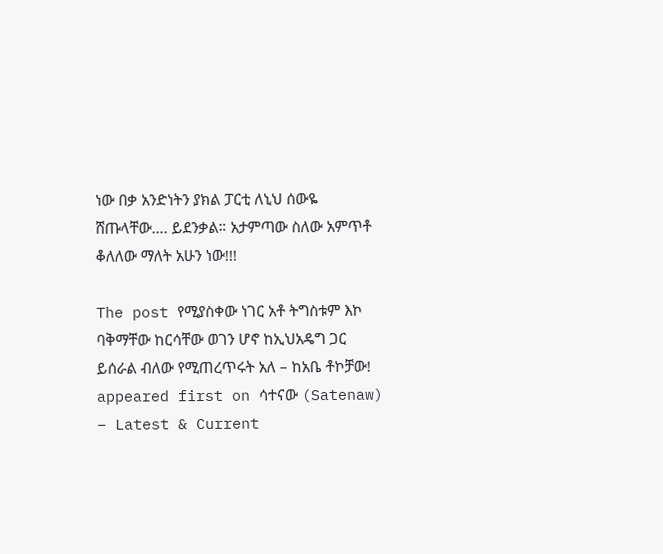ነው በቃ አንድነትን ያክል ፓርቲ ለኒህ ሰውዬ ሸጡላቸው…. ይደንቃል። አታምጣው ስለው አምጥቶ ቆለለው ማለት አሁን ነው!!!

The post የሚያስቀው ነገር አቶ ትግስቱም እኮ ባቅማቸው ከርሳቸው ወገን ሆኖ ከኢህአዴግ ጋር ይሰራል ብለው የሚጠረጥሩት አለ – ከአቤ ቶኮቻው! appeared first on ሳተናው (Satenaw) – Latest & Current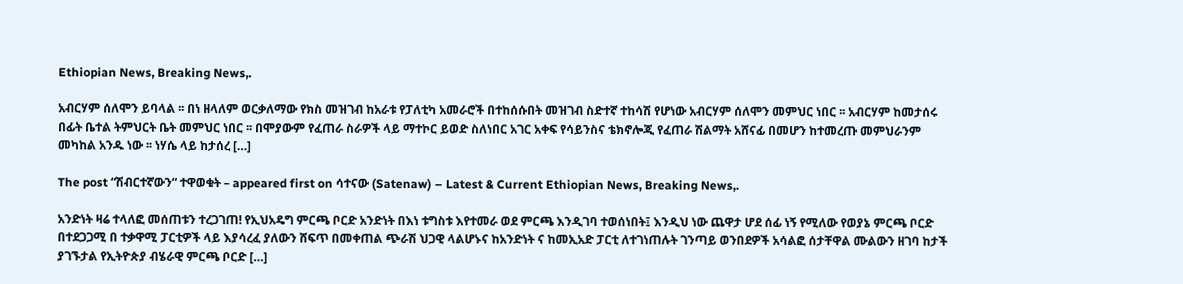Ethiopian News, Breaking News,.

አብርሃም ሰለሞን ይባላል ፡፡ በነ ዘላለም ወርቃለማው የክስ መዝገብ ከአራቱ የፓለቲካ አመራሮች በተከሰሱበት መዝገብ ስድተኛ ተከሳሽ የሆነው አብርሃም ሰለሞን መምህር ነበር ፡፡ አብርሃም ከመታሰሩ በፊት ቤተል ትምህርት ቤት መምህር ነበር ፡፡ በሞያውም የፈጠራ ስራዎች ላይ ማተኮር ይወድ ስለነበር አገር አቀፍ የሳይንስና ቴክኖሎጂ የፈጠራ ሽልማት አሸናፊ በመሆን ከተመረጡ መምህራንም መካከል አንዱ ነው ፡፡ ነሃሴ ላይ ከታሰረ […]

The post “ሽብርተኛውን“ ተዋወቁት – appeared first on ሳተናው (Satenaw) – Latest & Current Ethiopian News, Breaking News,.

አንድነት ዛሬ ተላለፎ መሰጠቱን ተረጋገጠ! የኢህአዴግ ምርጫ ቦርድ አንድነት በእነ ቱግስቱ እየተመራ ወደ ምርጫ እንዲገባ ተወሰነበት፤ እንዲህ ነው ጨዋታ ሆደ ሰፊ ነኝ የሚለው የወያኔ ምርጫ ቦርድ በተደጋጋሚ በ ተቃዋሚ ፓርቲዎች ላይ እያሳረፈ ያለውን ሸፍጥ በመቀጠል ጭራሽ ህጋዊ ላልሆኑና ከአንድነት ና ከመኢአድ ፓርቲ ለተገነጠሉት ገንጣይ ወንበደዎች አሳልፎ ሰታቸዋል ሙልውን ዘገባ ከታች ያገኙታል የኢትዮጵያ ብሄራዊ ምርጫ ቦርድ […]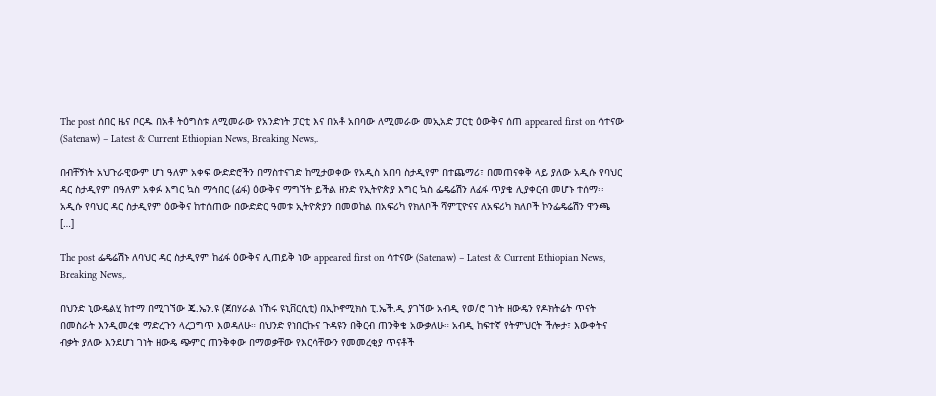The post ሰበር ዜና ቦርዱ በአቶ ትዕግስቱ ለሚመራው የአንድነት ፓርቲ እና በአቶ አበባው ለሚመራው መኢአድ ፓርቲ ዕውቅና ሰጠ appeared first on ሳተናው (Satenaw) – Latest & Current Ethiopian News, Breaking News,.

በብቸኝነት አህጉራዊውም ሆነ ዓለም አቀፍ ውድድሮችን በማስተናገድ ከሚታወቀው የአዲስ አበባ ስታዲየም በተጨማሪ፣ በመጠናቀቅ ላይ ያለው አዲሱ የባህር ዳር ስታዲየም በዓለም አቀፉ እግር ኳስ ማኅበር (ፊፋ) ዕውቅና ማግኘት ይችል ዘንድ የኢትዮጵያ እግር ኳስ ፌዴሬሽን ለፊፋ ጥያቄ ሊያቀርብ መሆኑ ተሰማ፡፡ አዲሱ የባህር ዳር ስታዲየም ዕውቅና ከተሰጠው በውድድር ዓመቱ ኢትዮጵያን በመወከል በአፍሪካ የክለቦች ሻምፒዮናና ለአፍሪካ ክለቦች ኮንፌዴሬሽን ዋንጫ […]

The post ፌዴሬሽኑ ለባህር ዳር ስታዲየም ከፊፋ ዕውቅና ሊጠይቅ ነው appeared first on ሳተናው (Satenaw) – Latest & Current Ethiopian News, Breaking News,.

በህንድ ኒውዴልሂ ከተማ በሚገኘው ጄ.ኤን.ዩ (ጀበሃራል ነኸሩ ዩኒቨርሲቲ) በኢኮኖሚክስ ፒ.ኤች.ዲ ያገኘው አብዲ የወ/ሮ ገነት ዘውዴን የዶክትሬት ጥናት በመስራት እንዲመረቁ ማድረጉን ላረጋግጥ እወዳለሁ። በህንድ የነበርኩና ጉዳዩን በቅርብ ጠንቅቄ አውቃለሁ። አብዲ ከፍተኛ የትምህርት ችሎታ፣ እውቀትና ብቃት ያለው እንደሆነ ገነት ዘውዴ ጭምር ጠንቅቀው በማወቃቸው የእርሳቸውን የመመረቂያ ጥናቶች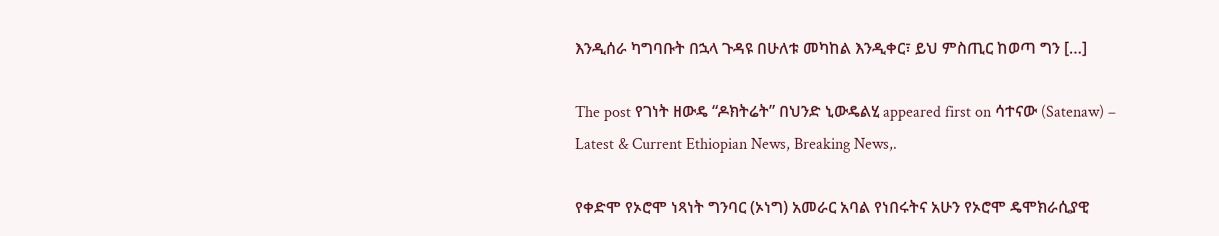እንዲሰራ ካግባቡት በኋላ ጉዳዩ በሁለቱ መካከል እንዲቀር፣ ይህ ምስጢር ከወጣ ግን […]

The post የገነት ዘውዴ “ዶክትሬት” በህንድ ኒውዴልሂ appeared first on ሳተናው (Satenaw) – Latest & Current Ethiopian News, Breaking News,.

የቀድሞ የኦሮሞ ነጻነት ግንባር (ኦነግ) አመራር አባል የነበሩትና አሁን የኦሮሞ ዴሞክራሲያዊ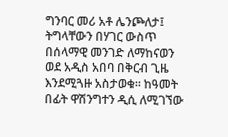ግንባር መሪ አቶ ሌንጮለታ፤ ትግላቸውን በሃገር ውስጥ በሰላማዊ መንገድ ለማከናወን ወደ አዲስ አበባ በቅርብ ጊዜ እንደሚጓዙ አስታወቁ። ከዓመት በፊት ዋሽንግተን ዲሲ ለሚገኘው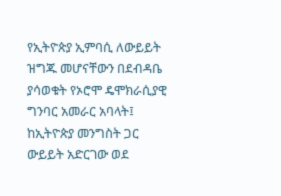የኢትዮጵያ ኢምባሲ ለውይይት ዝግጁ መሆናቸውን በደብዳቤ ያሳወቁት የኦሮሞ ዴሞክራሲያዊ ግንባር አመራር አባላት፤ ከኢትዮጵያ መንግስት ጋር ውይይት አድርገው ወደ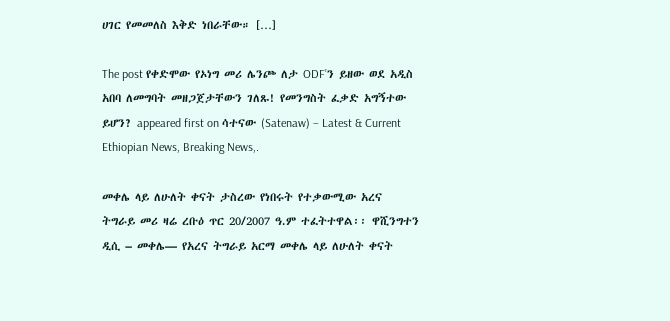ሀገር የመመለስ እቅድ ነበራቸው። […]

The post የቀድሞው የኦነግ መሪ ሌንጮ ለታ ODF’ን ይዘው ወደ አዲስ አበባ ለመግባት መዘጋጀታቸውን ገለጹ! የመንግስት ፈቃድ አግኝተው ይሆን? appeared first on ሳተናው (Satenaw) – Latest & Current Ethiopian News, Breaking News,.

መቀሌ ላይ ለሁለት ቀናት ታስረው የነበሩት የተቃውሚው አረና ትግራይ መሪ ዛሬ ረቡዕ ጥር 20/2007 ዓ.ም ተፈትተዋል፡፡ ዋሺንግተን ዲሲ – መቀሌ— የአረና ትግራይ አርማ መቀሌ ላይ ለሁለት ቀናት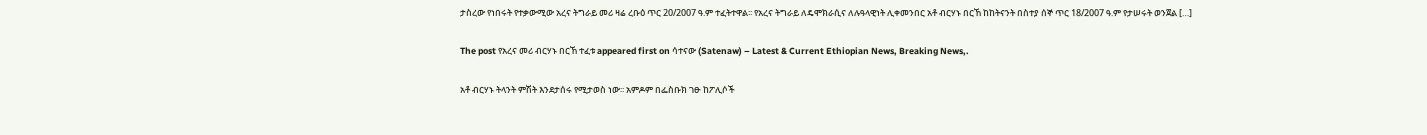ታስረው የነበሩት የተቃውሚው አረና ትግራይ መሪ ዛሬ ረቡዕ ጥር 20/2007 ዓ.ም ተፈትተዋል፡፡ የአረና ትግራይ ለዴሞክራሲና ለሉዓላዊነት ሊቀመንበር አቶ ብርሃኑ በርኸ ከከትናንት በስተያ ሰኞ ጥር 18/2007 ዓ.ም የታሠሩት ወንጀል […]

The post የአረና መሪ ብርሃኑ በርኸ ተፈቱ appeared first on ሳተናው (Satenaw) – Latest & Current Ethiopian News, Breaking News,.

አቶ ብርሃኑ ትላንት ምሽት እንደታሰሩ የሚታወስ ነው፡፡ አምዶም በፌስቡክ ገፁ ከፖሊሶች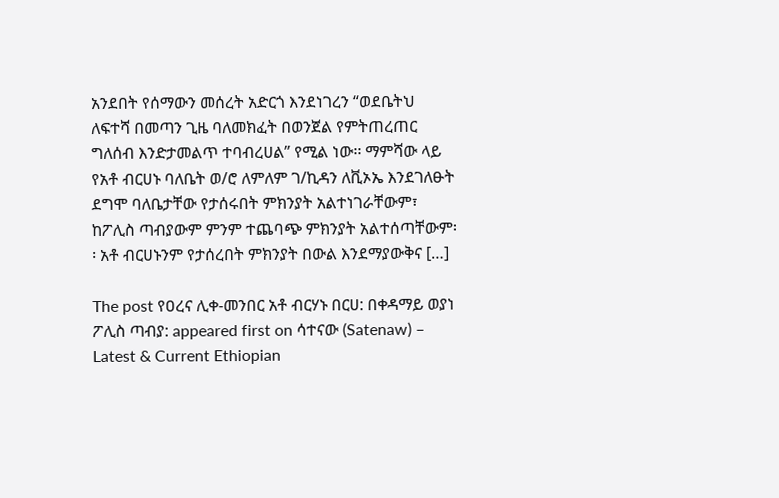አንደበት የሰማውን መሰረት አድርጎ እንደነገረን “ወደቤትህ ለፍተሻ በመጣን ጊዜ ባለመክፈት በወንጀል የምትጠረጠር ግለሰብ እንድታመልጥ ተባብረሀል” የሚል ነው፡፡ ማምሻው ላይ የአቶ ብርሀኑ ባለቤት ወ/ሮ ለምለም ገ/ኪዳን ለቪኦኤ እንደገለፁት ደግሞ ባለቤታቸው የታሰሩበት ምክንያት አልተነገራቸውም፣ ከፖሊስ ጣብያውም ምንም ተጨባጭ ምክንያት አልተሰጣቸውም፡፡ አቶ ብርሀኑንም የታሰረበት ምክንያት በውል እንደማያውቅና […]

The post የዐረና ሊቀ-መንበር አቶ ብርሃኑ በርሀ: በቀዳማይ ወያነ ፖሊስ ጣብያ: appeared first on ሳተናው (Satenaw) – Latest & Current Ethiopian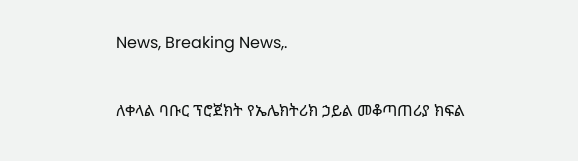News, Breaking News,.

ለቀላል ባቡር ፕሮጀክት የኤሌክትሪክ ኃይል መቆጣጠሪያ ክፍል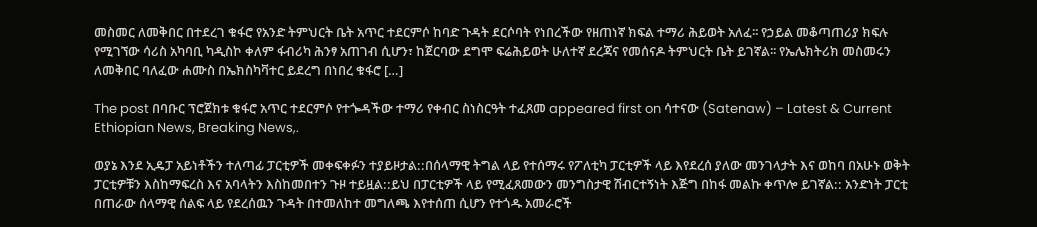መስመር ለመቅበር በተደረገ ቁፋሮ የአንድ ትምህርት ቤት አጥር ተደርምሶ ከባድ ጉዳት ደርሶባት የነበረችው የዘጠነኛ ክፍል ተማሪ ሕይወት አለፈ፡፡ የኃይል መቆጣጠሪያ ክፍሉ የሚገኘው ሳሪስ አካባቢ ካዲስኮ ቀለም ፋብሪካ ሕንፃ አጠገብ ሲሆን፣ ከጀርባው ደግሞ ፍሬሕይወት ሁለተኛ ደረጃና የመሰናዶ ትምህርት ቤት ይገኛል፡፡ የኤሌክትሪክ መስመሩን ለመቅበር ባለፈው ሐሙስ በኤክስካቫተር ይደረግ በነበረ ቁፋሮ […]

The post በባቡር ፕሮጀክቱ ቁፋሮ አጥር ተደርምሶ የተጐዳችው ተማሪ የቀብር ስነስርዓት ተፈጸመ appeared first on ሳተናው (Satenaw) – Latest & Current Ethiopian News, Breaking News,.

ወያኔ እንደ ኢዴፓ አይነቶችን ተለጣፊ ፓርቲዎች መቀፍቀፉን ተያይዞታል::በሰላማዊ ትግል ላይ የተሰማሩ የፖለቲካ ፓርቲዎች ላይ እየደረሰ ያለው መንገላታት እና ወከባ በአሁኑ ወቅት ፓርቲዎቹን እስከማፍረስ እና አባላትን እስከመበተን ጉዞ ተይዟል::ይህ በፓርቲዎች ላይ የሚፈጸመውን መንግስታዊ ሽብርተኝነት እጅግ በከፋ መልኩ ቀጥሎ ይገኛል:: አንድነት ፓርቲ በጠራው ሰላማዊ ሰልፍ ላይ የደረሰዉን ጉዳት በተመለከተ መግለጫ እየተሰጠ ሲሆን የተጎዱ አመራሮች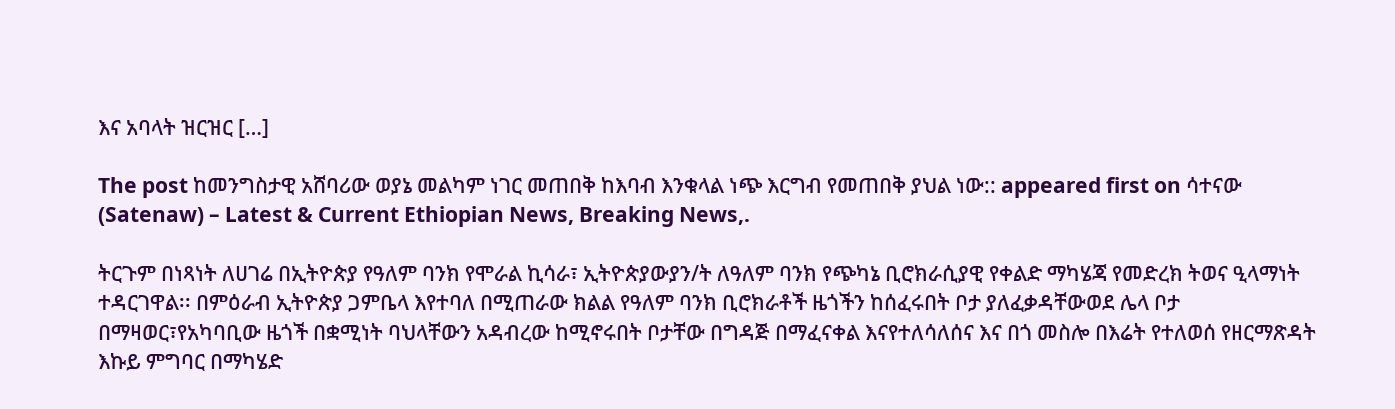እና አባላት ዝርዝር […]

The post ከመንግስታዊ አሸባሪው ወያኔ መልካም ነገር መጠበቅ ከእባብ እንቁላል ነጭ እርግብ የመጠበቅ ያህል ነው:: appeared first on ሳተናው (Satenaw) – Latest & Current Ethiopian News, Breaking News,.

ትርጉም በነጻነት ለሀገሬ በኢትዮጵያ የዓለም ባንክ የሞራል ኪሳራ፣ ኢትዮጵያውያን/ት ለዓለም ባንክ የጭካኔ ቢሮክራሲያዊ የቀልድ ማካሄጃ የመድረክ ትወና ዒላማነት ተዳርገዋል፡፡ በምዕራብ ኢትዮጵያ ጋምቤላ እየተባለ በሚጠራው ክልል የዓለም ባንክ ቢሮክራቶች ዜጎችን ከሰፈሩበት ቦታ ያለፈቃዳቸውወደ ሌላ ቦታ በማዛወር፣የአካባቢው ዜጎች በቋሚነት ባህላቸውን አዳብረው ከሚኖሩበት ቦታቸው በግዳጅ በማፈናቀል እናየተለሳለሰና እና በጎ መስሎ በእሬት የተለወሰ የዘርማጽዳት እኩይ ምግባር በማካሄድ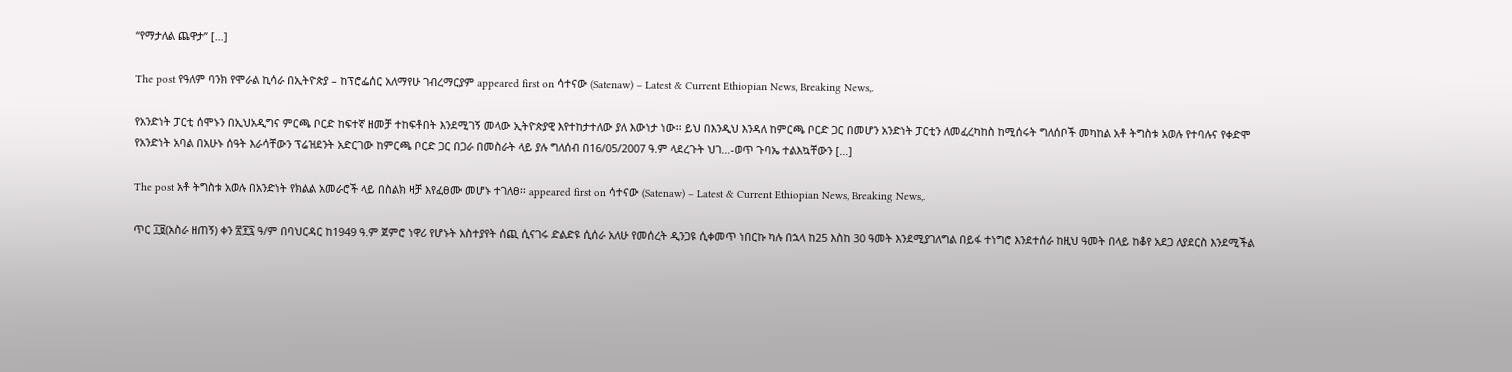“የማታለል ጨዋታ” […]

The post የዓለም ባንክ የሞራል ኪሳራ በኢትዮጵያ – ከፕሮፌሰር አለማየሁ ገብረማርያም appeared first on ሳተናው (Satenaw) – Latest & Current Ethiopian News, Breaking News,.

የአንድነት ፓርቲ ሰሞኑን በኢህአዲግና ምርጫ ቦርድ ከፍተኛ ዘመቻ ተከፍቶበት እንደሚገኝ መላው ኢትዮጵያዊ እየተከታተለው ያለ እውነታ ነው፡፡ ይህ በእንዲህ እንዳለ ከምርጫ ቦርድ ጋር በመሆን አንድነት ፓርቲን ለመፈረካከስ ከሚሰሩት ግለሰቦች መካከል አቶ ትግስቱ አወሉ የተባሉና የቀድሞ የአንድነት አባል በአሁኑ ሰዓት እራሳቸውን ፕሬዝደንት አድርገው ከምርጫ ቦርድ ጋር በጋራ በመስራት ላይ ያሉ ግለሰብ በ16/05/2007 ዓ.ም ላደረጉት ህገ…-ወጥ ጉባኤ ተልእኳቸውን […]

The post አቶ ትግስቱ አወሉ በአንድነት የክልል አመራሮች ላይ በስልክ ዛቻ እየፈፀሙ መሆኑ ተገለፀ፡፡ appeared first on ሳተናው (Satenaw) – Latest & Current Ethiopian News, Breaking News,.

ጥር ፲፱(አስራ ዘጠኝ) ቀን ፳፻፯ ዓ/ም በባህርዳር ከ1949 ዓ.ም ጀምሮ ነዋሪ የሆኑት አስተያየት ሰጪ ሲናገሩ ድልድዩ ሲሰራ አለሁ የመሰረት ዲንጋዩ ሲቀመጥ ነበርኩ ካሉ በኋላ ከ25 እስከ 30 ዓመት እንደሚያገለግል በይፋ ተነግሮ እንደተሰራ ከዚህ ዓመት በላይ ከቆየ አደጋ ለያደርስ እንደሚችል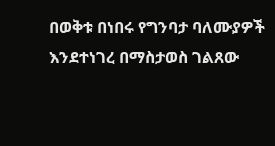በወቅቱ በነበሩ የግንባታ ባለሙያዎች እንደተነገረ በማስታወስ ገልጸው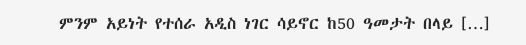ምንም አይነት የተሰራ አዲስ ነገር ሳይኖር ከ50 ዓመታት በላይ […]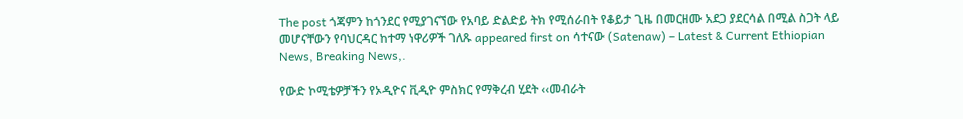The post ጎጃምን ከጎንደር የሚያገናኘው የአባይ ድልድይ ትክ የሚሰራበት የቆይታ ጊዜ በመርዘሙ አደጋ ያደርሳል በሚል ስጋት ላይ መሆናቸውን የባህርዳር ከተማ ነዋሪዎች ገለጹ appeared first on ሳተናው (Satenaw) – Latest & Current Ethiopian News, Breaking News,.

የውድ ኮሚቴዎቻችን የኦዲዮና ቪዲዮ ምስክር የማቅረብ ሂደት ‹‹መብራት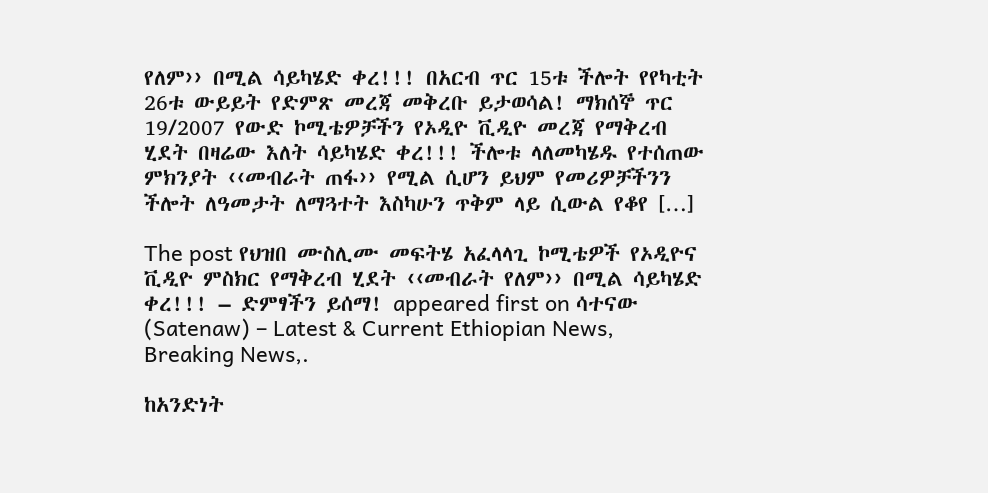የለም›› በሚል ሳይካሄድ ቀረ!!! በአርብ ጥር 15ቱ ችሎት የየካቲት 26ቱ ውይይት የድምጽ መረጃ መቅረቡ ይታወሳል! ማክሰኞ ጥር 19/2007 የውድ ኮሚቴዎቻችን የኦዲዮ ቪዲዮ መረጃ የማቅረብ ሂደት በዛሬው እለት ሳይካሄድ ቀረ!!! ችሎቱ ላለመካሄዱ የተሰጠው ምክንያት ‹‹መብራት ጠፋ›› የሚል ሲሆን ይህም የመሪዎቻችንን ችሎት ለዓመታት ለማጓተት እስካሁን ጥቅም ላይ ሲውል የቆየ […]

The post የህዝበ ሙስሊሙ መፍትሄ አፈላላጊ ኮሚቴዎች የኦዲዮና ቪዲዮ ምስክር የማቅረብ ሂደት ‹‹መብራት የለም›› በሚል ሳይካሄድ ቀረ!!! – ድምፃችን ይሰማ! appeared first on ሳተናው (Satenaw) – Latest & Current Ethiopian News, Breaking News,.

ከአንድነት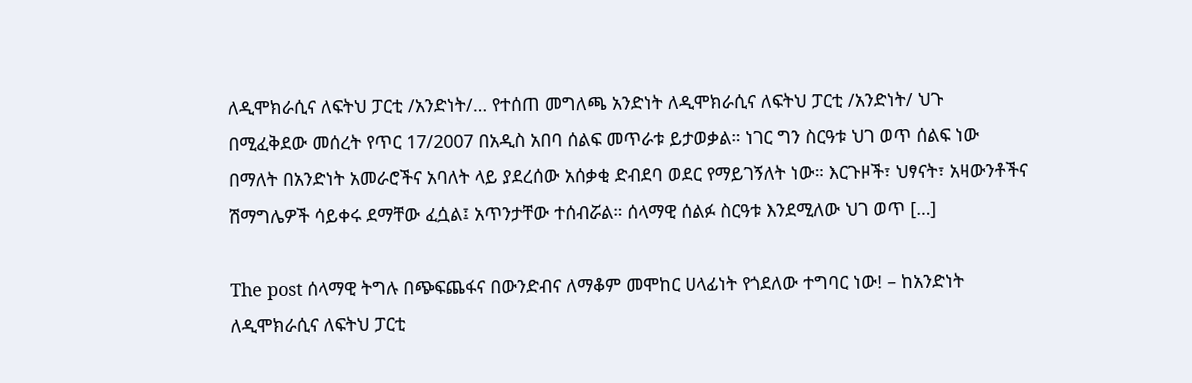ለዲሞክራሲና ለፍትህ ፓርቲ /አንድነት/… የተሰጠ መግለጫ አንድነት ለዲሞክራሲና ለፍትህ ፓርቲ /አንድነት/ ህጉ በሚፈቅደው መሰረት የጥር 17/2007 በአዲስ አበባ ሰልፍ መጥራቱ ይታወቃል። ነገር ግን ስርዓቱ ህገ ወጥ ሰልፍ ነው በማለት በአንድነት አመራሮችና አባለት ላይ ያደረሰው አሰቃቂ ድብደባ ወደር የማይገኝለት ነው። እርጉዞች፣ ህፃናት፣ አዛውንቶችና ሽማግሌዎች ሳይቀሩ ደማቸው ፈሷል፤ አጥንታቸው ተሰብሯል። ሰላማዊ ሰልፉ ስርዓቱ እንደሚለው ህገ ወጥ […]

The post ሰላማዊ ትግሉ በጭፍጨፋና በውንድብና ለማቆም መሞከር ሀላፊነት የጎደለው ተግባር ነው! – ከአንድነት ለዲሞክራሲና ለፍትህ ፓርቲ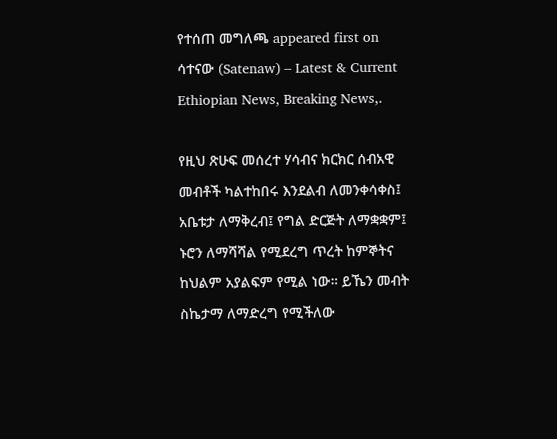የተሰጠ መግለጫ appeared first on ሳተናው (Satenaw) – Latest & Current Ethiopian News, Breaking News,.

የዚህ ጽሁፍ መሰረተ ሃሳብና ክርክር ሰብአዊ መብቶች ካልተከበሩ እንደልብ ለመንቀሳቀስ፤ አቤቱታ ለማቅረብ፤ የግል ድርጅት ለማቋቋም፤ ኑሮን ለማሻሻል የሚደረግ ጥረት ከምኞትና ከህልም አያልፍም የሚል ነው። ይኼን መብት ስኬታማ ለማድረግ የሚችለው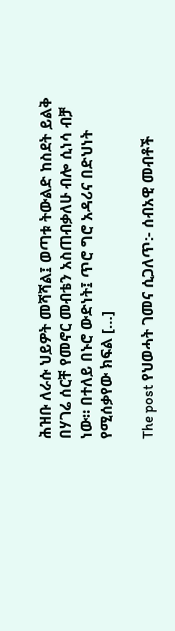ሕዝቡ ለራሱ ህይዎት መሻሻል፤ ወጣቱ ትውልድ ከስደት ይልቅ በሃገሬ ሰርቸ የመኖር መብቴን አስጠብቃለሁ ብሎ ሲነሳ ብቻ ነው። በተለይ በኑሮ ውድነት፤ ጥሮ ግሮ አዳሪና በድህነት የሚሰቃየው ክፍል […]

The post የህወሓት ገመና ሲጋለጥ:- ሰብአዊ መብቶች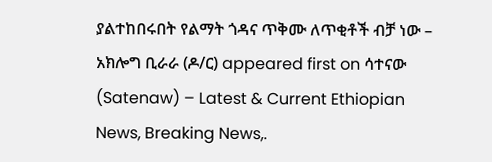ያልተከበሩበት የልማት ጎዳና ጥቅሙ ለጥቂቶች ብቻ ነው – አክሎግ ቢራራ (ዶ/ር) appeared first on ሳተናው (Satenaw) – Latest & Current Ethiopian News, Breaking News,.